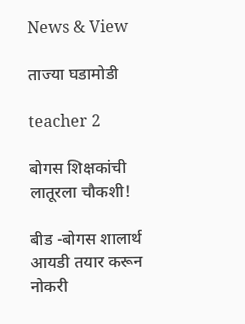News & View

ताज्या घडामोडी

teacher 2

बोगस शिक्षकांची लातूरला चौकशी!

बीड -बोगस शालार्थ आयडी तयार करून नोकरी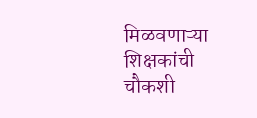मिळवणाऱ्या शिक्षकांची चौकशी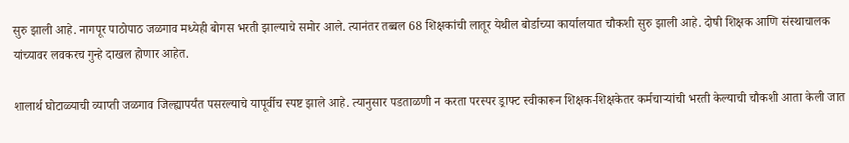सुरु झाली आहे. नागपूर पाठोपाठ जळगाव मध्येही बोगस भरती झाल्याचे समोर आले. त्यानंतर तब्बल 68 शिक्षकांची लातूर येथील बोर्डाच्या कार्यालयात चौकशी सुरु झाली आहे. दोषी शिक्षक आणि संस्थाचालक यांच्यावर लवकरच गुन्हे दाखल होणार आहेत.

शालार्थ घोटाळ्याची व्याप्ती जळगाव जिल्ह्यापर्यंत पसरल्याचे यापूर्वीच स्पष्ट झाले आहे. त्यानुसार पडताळणी न करता परस्पर ड्राफ्ट स्वीकारून शिक्षक-शिक्षकेतर कर्मचाऱ्यांची भरती केल्याची चौकशी आता केली जात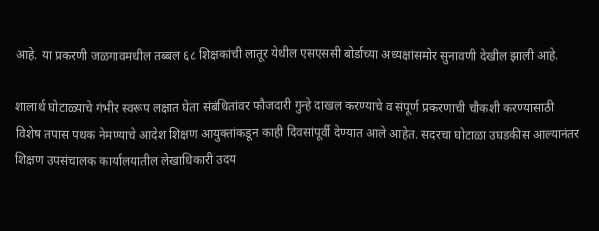आहे. या प्रकरणी जळगावमधील तब्बल ६८ शिक्षकांची लातूर येथील एसएससी बोर्डाच्या अध्यक्षांसमोर सुनावणी देखील झाली आहे.

शालार्थ घोटाळ्याचे गंभीर स्वरूप लक्षात घेता संबंधितांवर फौजदारी गुन्हे दाखल करण्याचे व संपूर्ण प्रकरणाची चौकशी करण्यासाठी विशेष तपास पथक नेमण्याचे आदेश शिक्षण आयुक्तांकडून काही दिवसांपूर्वी देण्यात आले आहेत. सदरचा घोटाळा उघडकीस आल्यानंतर शिक्षण उपसंचालक कार्यालयातील लेखाधिकारी उदय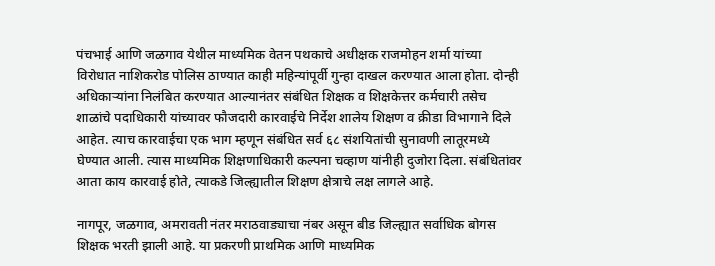पंचभाई आणि जळगाव येथील माध्यमिक वेतन पथकाचे अधीक्षक राजमोहन शर्मा यांच्या विरोधात नाशिकरोड पोलिस ठाण्यात काही महिन्यांपूर्वी गुन्हा दाखल करण्यात आला होता. दोन्ही अधिकाऱ्यांना निलंबित करण्यात आल्यानंतर संबंधित शिक्षक व शिक्षकेत्तर कर्मचारी तसेच शाळांचे पदाधिकारी यांच्यावर फौजदारी कारवाईचे निर्देश शालेय शिक्षण व क्रीडा विभागाने दिले आहेत. त्याच कारवाईचा एक भाग म्हणून संबंधित सर्व ६८ संशयितांची सुनावणी लातूरमध्ये घेण्यात आली. त्यास माध्यमिक शिक्षणाधिकारी कल्पना चव्हाण यांनीही दुजोरा दिला. संबंधितांवर आता काय कारवाई होते, त्याकडे जिल्ह्यातील शिक्षण क्षेत्राचे लक्ष लागले आहे.

नागपूर, जळगाव, अमरावती नंतर मराठवाड्याचा नंबर असून बीड जिल्ह्यात सर्वाधिक बोगस शिक्षक भरती झाली आहे. या प्रकरणी प्राथमिक आणि माध्यमिक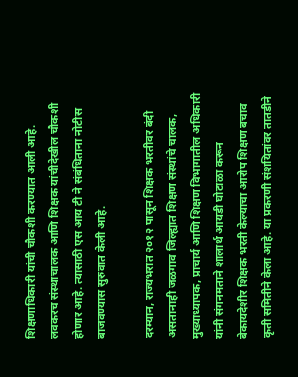शिक्षणाधिकारी यांची चौकशी करण्यात आली आहे. लवकरच संस्थाचालक आणि शिक्षक यांचीदेखील चौकशी होणार आहे. त्यासाठी एस आय टी ने संबंधिताना नोटीस बाजवण्यास सुरुवात केली आहे.

दरम्यान, राज्यभरात २०१२ पासून शिक्षक भरतीवर बंदी असतानाही जळगाव जिल्ह्यात शिक्षण संस्थांचे चालक, मुख्याध्यापक, प्राचार्य आणि शिक्षण विभागातील अधिकारी यांनी संगनमताने शालार्थ आयडी घोटाळा करून बेकायदेशीर शिक्षक भरती केल्याचा आरोप शिक्षण बचाव कृती समितीने केला आहे. या प्रकरणी संशयितांवर तातडीने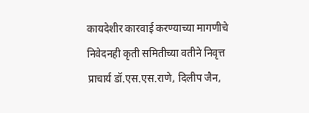कायदेशीर कारवाई करण्याच्या मागणीचे निवेदनही कृती समितीच्या वतीने निवृत्त प्राचार्य डॉ.एस.एस.राणे, दिलीप जैन,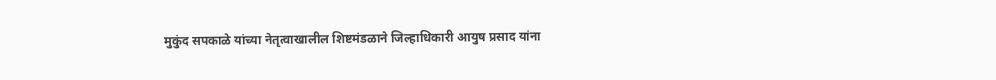मुकुंद सपकाळे यांच्या नेतृत्वाखालील शिष्टमंडळाने जिल्हाधिकारी आयुष प्रसाद यांना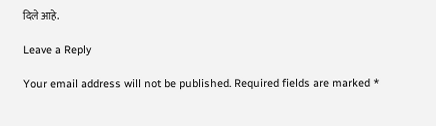दिले आहे.

Leave a Reply

Your email address will not be published. Required fields are marked *